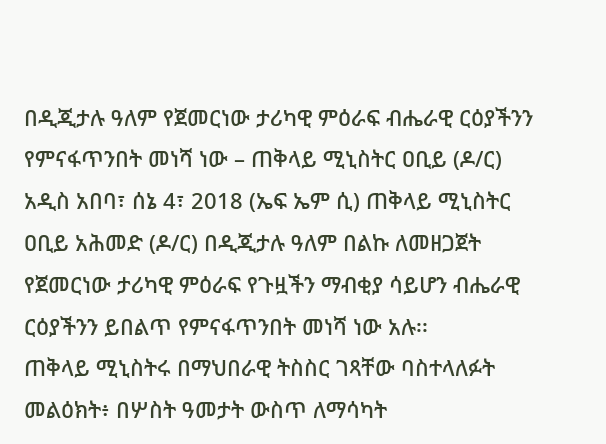በዲጂታሉ ዓለም የጀመርነው ታሪካዊ ምዕራፍ ብሔራዊ ርዕያችንን የምናፋጥንበት መነሻ ነው – ጠቅላይ ሚኒስትር ዐቢይ (ዶ/ር)
አዲስ አበባ፣ ሰኔ 4፣ 2018 (ኤፍ ኤም ሲ) ጠቅላይ ሚኒስትር ዐቢይ አሕመድ (ዶ/ር) በዲጂታሉ ዓለም በልኩ ለመዘጋጀት የጀመርነው ታሪካዊ ምዕራፍ የጉዟችን ማብቂያ ሳይሆን ብሔራዊ ርዕያችንን ይበልጥ የምናፋጥንበት መነሻ ነው አሉ፡፡
ጠቅላይ ሚኒስትሩ በማህበራዊ ትስስር ገጻቸው ባስተላለፉት መልዕክት፥ በሦስት ዓመታት ውስጥ ለማሳካት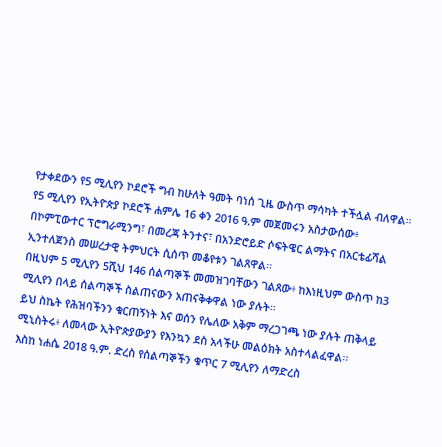የታቀደውን የ5 ሚሊየን ኮደሮች ግብ ከሁለት ዓመት ባነሰ ጊዜ ውስጥ ማሳካት ተችሏል ብለዋል።
የ5 ሚሊየን የኢትዮጵያ ኮደሮች ሐምሌ 16 ቀን 2016 ዓ.ም መጀመሩን አስታውሰው፥ በኮምፒውተር ፕሮግራሚንግ፣ በመረጃ ትንተና፣ በአንድሮይድ ሶፍትዌር ልማትና በአርቴፊሻል ኢንተለጀንስ መሠረታዊ ትምህርት ሲሰጥ መቆየቱን ገልጸዋል፡፡
በዚህም 5 ሚሊየን 5ሺህ 146 ሰልጣኞች መመዝገባቸውን ገልጸው፥ ከእነዚህም ውስጥ ከ3 ሚሊየን በላይ ሰልጣኞች ስልጠናውን አጠናቅቀዋል ነው ያሉት።
ይህ ስኬት የሕዝባችንን ቁርጠኝነት እና ወሰን የሌለው አቅም ማረጋገጫ ነው ያሉት ጠቅላይ ሚኒስትሩ፥ ለመላው ኢትዮጵያውያን የእንኳን ደስ አላችሁ መልዕክት አስተላልፈዋል፡፡
እስከ ነሐሴ 2018 ዓ.ም. ድረስ የሰልጣኞችን ቁጥር 7 ሚሊየን ለማድረስ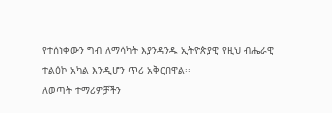የተሰነቀውን ግብ ለማሳካት እያንዳንዱ ኢትዮጵያዊ የዚህ ብሔራዊ ተልዕኮ አካል እንዲሆን ጥሪ አቅርበዋል፡፡
ለወጣት ተማሪዎቻችን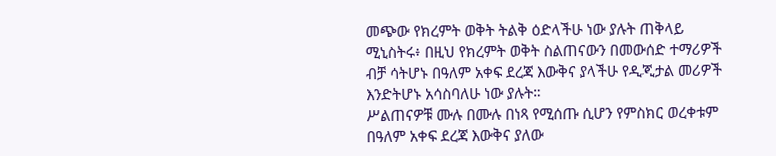መጭው የክረምት ወቅት ትልቅ ዕድላችሁ ነው ያሉት ጠቅላይ ሚኒስትሩ፥ በዚህ የክረምት ወቅት ስልጠናውን በመውሰድ ተማሪዎች ብቻ ሳትሆኑ በዓለም አቀፍ ደረጃ እውቅና ያላችሁ የዲጂታል መሪዎች እንድትሆኑ አሳስባለሁ ነው ያሉት።
ሥልጠናዎቹ ሙሉ በሙሉ በነጻ የሚሰጡ ሲሆን የምስክር ወረቀቱም በዓለም አቀፍ ደረጃ እውቅና ያለው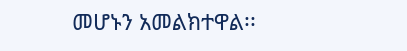መሆኑን አመልክተዋል፡፡